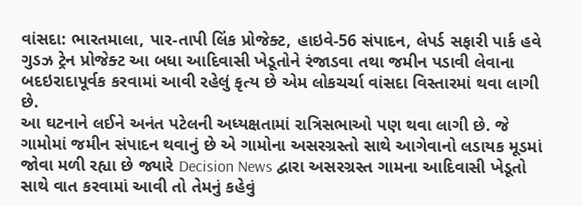વાંસદા: ભારતમાલા, પાર-તાપી લિંક પ્રોજેક્ટ, હાઇવે-56 સંપાદન, લેપર્ડ સફારી પાર્ક હવે ગુડઝ ટ્રેન પ્રોજેક્ટ આ બધા આદિવાસી ખેડૂતોને રંજાડવા તથા જમીન પડાવી લેવાના બદઇરાદાપૂર્વક કરવામાં આવી રહેલું કૃત્ય છે એમ લોકચર્ચા વાંસદા વિસ્તારમાં થવા લાગી છે.
આ ઘટનાને લઈને અનંત પટેલની અધ્યક્ષતામાં રાત્રિસભાઓ પણ થવા લાગી છે. જે ગામોમાં જમીન સંપાદન થવાનું છે એ ગામોના અસરગ્રસ્તો સાથે આગેવાનો લડાયક મૂડમાં જોવા મળી રહ્યા છે જ્યારે Decision News દ્વારા અસરગ્રસ્ત ગામના આદિવાસી ખેડૂતો સાથે વાત કરવામાં આવી તો તેમનું કહેવું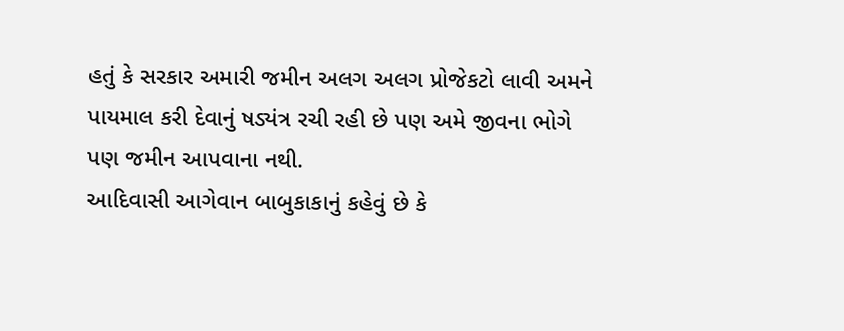હતું કે સરકાર અમારી જમીન અલગ અલગ પ્રોજેકટો લાવી અમને પાયમાલ કરી દેવાનું ષડ્યંત્ર રચી રહી છે પણ અમે જીવના ભોગે પણ જમીન આપવાના નથી.
આદિવાસી આગેવાન બાબુકાકાનું કહેવું છે કે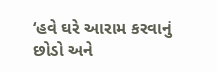‘હવે ઘરે આરામ કરવાનું છોડો અને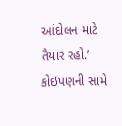આંદોલન માટે તૈયાર રહો.’ કોઇપણની સામે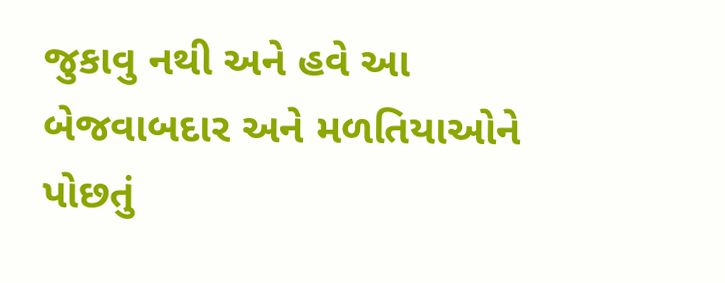જુકાવુ નથી અને હવે આ બેજવાબદાર અને મળતિયાઓને પોછતું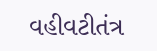વહીવટીતંત્ર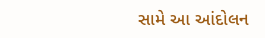સામે આ આંદોલન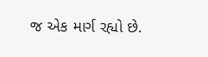જ એક માર્ગ રહ્યો છે.